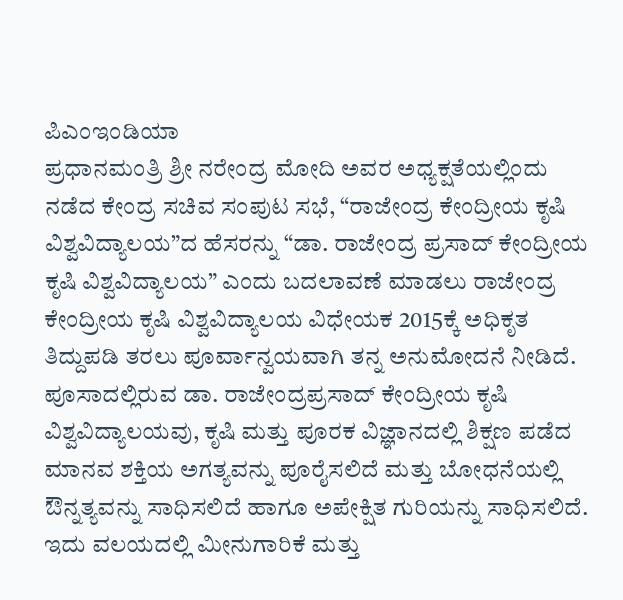ಪಿಎಂಇಂಡಿಯಾ
ಪ್ರಧಾನಮಂತ್ರಿ ಶ್ರೀ ನರೇಂದ್ರ ಮೋದಿ ಅವರ ಅಧ್ಯಕ್ಷತೆಯಲ್ಲಿಂದು ನಡೆದ ಕೇಂದ್ರ ಸಚಿವ ಸಂಪುಟ ಸಭೆ, “ರಾಜೇಂದ್ರ ಕೇಂದ್ರೀಯ ಕೃಷಿ ವಿಶ್ವವಿದ್ಯಾಲಯ”ದ ಹೆಸರನ್ನು “ಡಾ. ರಾಜೇಂದ್ರ ಪ್ರಸಾದ್ ಕೇಂದ್ರೀಯ ಕೃಷಿ ವಿಶ್ವವಿದ್ಯಾಲಯ” ಎಂದು ಬದಲಾವಣೆ ಮಾಡಲು ರಾಜೇಂದ್ರ ಕೇಂದ್ರೀಯ ಕೃಷಿ ವಿಶ್ವವಿದ್ಯಾಲಯ ವಿಧೇಯಕ 2015ಕ್ಕೆ ಅಧಿಕೃತ ತಿದ್ದುಪಡಿ ತರಲು ಪೂರ್ವಾನ್ವಯವಾಗಿ ತನ್ನ ಅನುಮೋದನೆ ನೀಡಿದೆ.
ಪೂಸಾದಲ್ಲಿರುವ ಡಾ. ರಾಜೇಂದ್ರಪ್ರಸಾದ್ ಕೇಂದ್ರೀಯ ಕೃಷಿ ವಿಶ್ವವಿದ್ಯಾಲಯವು, ಕೃಷಿ ಮತ್ತು ಪೂರಕ ವಿಜ್ಞಾನದಲ್ಲಿ ಶಿಕ್ಷಣ ಪಡೆದ ಮಾನವ ಶಕ್ತಿಯ ಅಗತ್ಯವನ್ನು ಪೂರೈಸಲಿದೆ ಮತ್ತು ಬೋಧನೆಯಲ್ಲಿ ಔನ್ನತ್ಯವನ್ನು ಸಾಧಿಸಲಿದೆ ಹಾಗೂ ಅಪೇಕ್ಷಿತ ಗುರಿಯನ್ನು ಸಾಧಿಸಲಿದೆ. ಇದು ವಲಯದಲ್ಲಿ ಮೀನುಗಾರಿಕೆ ಮತ್ತು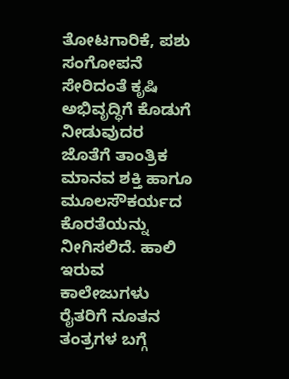ತೋಟಗಾರಿಕೆ, ಪಶು ಸಂಗೋಪನೆ ಸೇರಿದಂತೆ ಕೃಷಿ ಅಭಿವೃದ್ಧಿಗೆ ಕೊಡುಗೆ ನೀಡುವುದರ ಜೊತೆಗೆ ತಾಂತ್ರಿಕ ಮಾನವ ಶಕ್ತಿ ಹಾಗೂ ಮೂಲಸೌಕರ್ಯದ ಕೊರತೆಯನ್ನು ನೀಗಿಸಲಿದೆ. ಹಾಲಿ ಇರುವ ಕಾಲೇಜುಗಳು ರೈತರಿಗೆ ನೂತನ ತಂತ್ರಗಳ ಬಗ್ಗೆ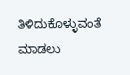ತಿಳಿದುಕೊಳ್ಳುವಂತೆ ಮಾಡಲು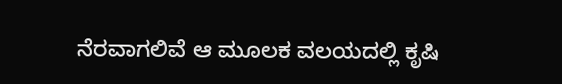ನೆರವಾಗಲಿವೆ ಆ ಮೂಲಕ ವಲಯದಲ್ಲಿ ಕೃಷಿ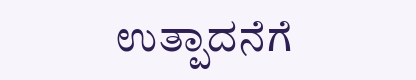ಉತ್ಪಾದನೆಗೆ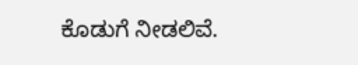ಕೊಡುಗೆ ನೀಡಲಿವೆ.